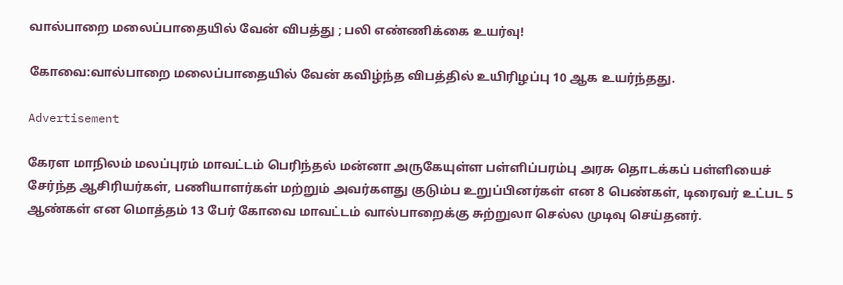வால்பாறை மலைப்பாதையில் வேன் விபத்து ; பலி எண்ணிக்கை உயர்வு!

கோவை:வால்பாறை மலைப்பாதையில் வேன் கவிழ்ந்த விபத்தில் உயிரிழப்பு 10 ஆக உயர்ந்தது.

Advertisement

கேரள மாநிலம் மலப்புரம் மாவட்டம் பெரிந்தல் மன்னா அருகேயுள்ள பள்ளிப்பரம்பு அரசு தொடக்கப் பள்ளியைச் சேர்ந்த ஆசிரியர்கள், பணியாளர்கள் மற்றும் அவர்களது குடும்ப உறுப்பினர்கள் என 8 பெண்கள், டிரைவர் உட்பட 5 ஆண்கள் என மொத்தம் 13 பேர் கோவை மாவட்டம் வால்பாறைக்கு சுற்றுலா செல்ல முடிவு செய்தனர்.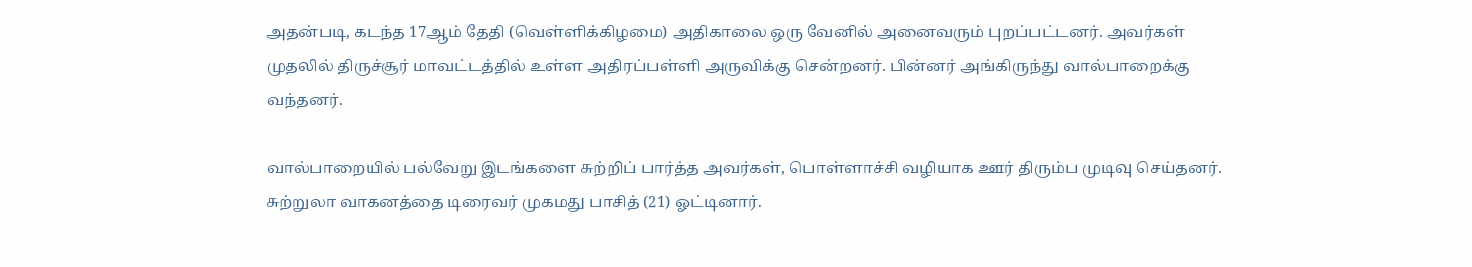அதன்படி, கடந்த 17ஆம் தேதி (வெள்ளிக்கிழமை) அதிகாலை ஒரு வேனில் அனைவரும் புறப்பட்டனர். அவர்கள் முதலில் திருச்சூர் மாவட்டத்தில் உள்ள அதிரப்பள்ளி அருவிக்கு சென்றனர். பின்னர் அங்கிருந்து வால்பாறைக்கு வந்தனர்.

வால்பாறையில் பல்வேறு இடங்களை சுற்றிப் பார்த்த அவர்கள், பொள்ளாச்சி வழியாக ஊர் திரும்ப முடிவு செய்தனர். சுற்றுலா வாகனத்தை டிரைவர் முகமது பாசித் (21) ஓட்டினார்.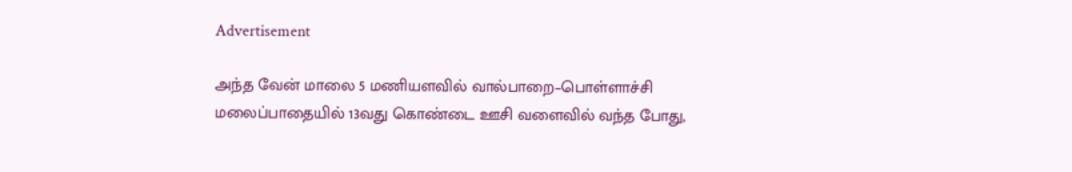Advertisement

அந்த வேன் மாலை 5 மணியளவில் வால்பாறை–பொள்ளாச்சி மலைப்பாதையில் 13வது கொண்டை ஊசி வளைவில் வந்த போது,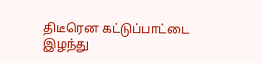திடீரென கட்டுப்பாட்டை இழந்து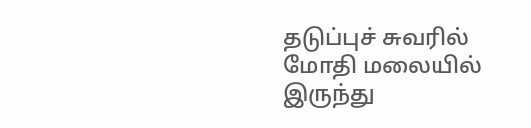தடுப்புச் சுவரில் மோதி மலையில் இருந்து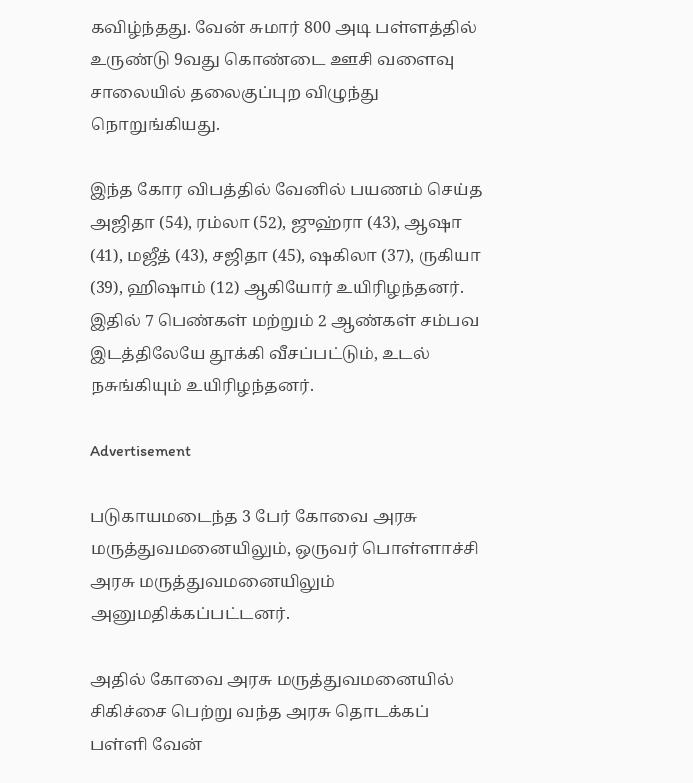கவிழ்ந்தது. வேன் சுமார் 800 அடி பள்ளத்தில் உருண்டு 9வது கொண்டை ஊசி வளைவு சாலையில் தலைகுப்புற விழுந்து நொறுங்கியது.

இந்த கோர விபத்தில் வேனில் பயணம் செய்த அஜிதா (54), ரம்லா (52), ஜுஹ்ரா (43), ஆஷா (41), மஜீத் (43), சஜிதா (45), ஷகிலா (37), ருகியா (39), ஹிஷாம் (12) ஆகியோர் உயிரிழந்தனர். இதில் 7 பெண்கள் மற்றும் 2 ஆண்கள் சம்பவ இடத்திலேயே தூக்கி வீசப்பட்டும், உடல் நசுங்கியும் உயிரிழந்தனர்.

Advertisement

படுகாயமடைந்த 3 பேர் கோவை அரசு மருத்துவமனையிலும், ஒருவர் பொள்ளாச்சி அரசு மருத்துவமனையிலும் அனுமதிக்கப்பட்டனர்.

அதில் கோவை அரசு மருத்துவமனையில் சிகிச்சை பெற்று வந்த அரசு தொடக்கப் பள்ளி வேன்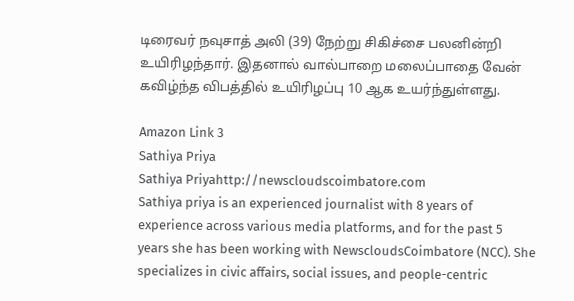டிரைவர் நவுசாத் அலி (39) நேற்று சிகிச்சை பலனின்றி உயிரிழந்தார். இதனால் வால்பாறை மலைப்பாதை வேன் கவிழ்ந்த விபத்தில் உயிரிழப்பு 10 ஆக உயர்ந்துள்ளது.

Amazon Link 3
Sathiya Priya
Sathiya Priyahttp://newscloudscoimbatore.com
Sathiya priya is an experienced journalist with 8 years of experience across various media platforms, and for the past 5 years she has been working with NewscloudsCoimbatore (NCC). She specializes in civic affairs, social issues, and people-centric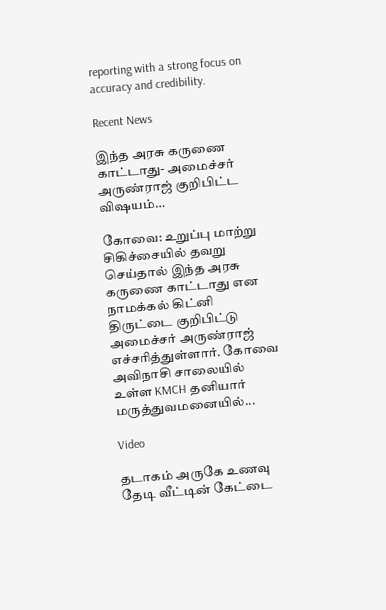reporting with a strong focus on accuracy and credibility.

Recent News

இந்த அரசு கருணை காட்டாது- அமைச்சர் அருண்ராஜ் குறிபிட்ட விஷயம்…

கோவை: உறுப்பு மாற்று சிகிச்சையில் தவறு செய்தால் இந்த அரசு கருணை காட்டாது என நாமக்கல் கிட்னி திருட்டை குறிபிட்டு அமைச்சர் அருண்ராஜ் எச்சரித்துள்ளார். கோவை அவிநாசி சாலையில் உள்ள KMCH தனியார் மருத்துவமனையில்...

Video

தடாகம் அருகே உணவு தேடி வீட்டின் கேட்டை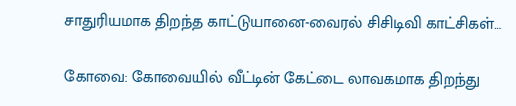சாதுரியமாக திறந்த காட்டுயானை-வைரல் சிசிடிவி காட்சிகள்…

கோவை: கோவையில் வீட்டின் கேட்டை லாவகமாக திறந்து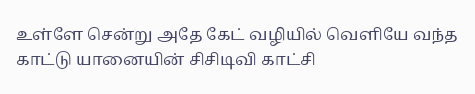உள்ளே சென்று அதே கேட் வழியில் வெளியே வந்த காட்டு யானையின் சிசிடிவி காட்சி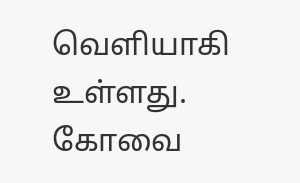வெளியாகி உள்ளது. கோவை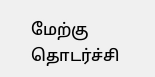மேற்கு தொடர்ச்சி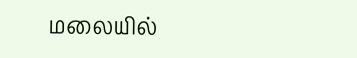மலையில்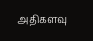அதிகளவு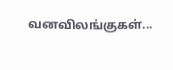வனவிலங்குகள்...